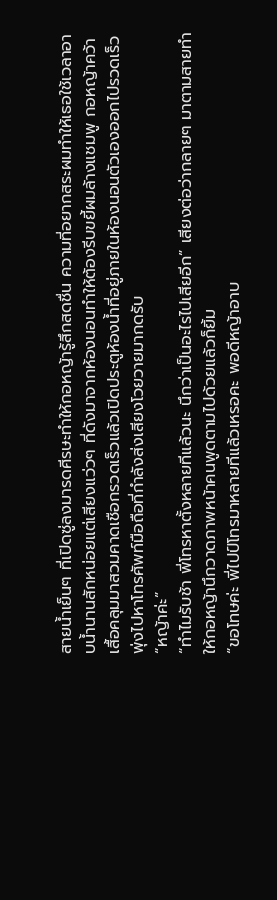สายน้ำเย็นๆ ที่เปิดซู่ลงมารดศีรษะทำให้กอหญ้ารู้สึกสดชื่น ความที่อยากสระผมทำให้เธอใช้เวลาอาบน้ำนานสักหน่อยแต่เสียงแว่วๆ ที่ดังมาจากห้องนอนทำให้ต้องรีบขยี้ผมล้างแชมพู กอหญ้าคว้าเสื้อคลุมมาสวมคาดเชือกรวดเร็วแล้วเปิดประตูห้องน้ำที่อยู่ภายในห้องนอนตัวเองออกไปรวดเร็ว พุ่งไปหาโทรศัพท์มือถือที่กำลังส่งเสียงโวยวายมากดรับ
“หญ้าค่ะ”
“ทำไมรับช้า พี่โทรหาตั้งหลายทีแล้วนะ นึกว่าเป็นอะไรไปเสียอีก” เสียงต่อว่ากลายๆ มาตามสายทำให้กอหญ้านึกวาดภาพหน้าคนพูดตามไปด้วยแล้วก็ยิ้ม
“ขอโทษค่ะ พี่ไปป์โทรมาหลายทีแล้วเหรอคะ พอดีหญ้าอาบ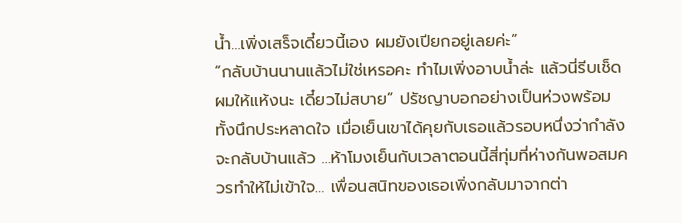น้ำ…เพิ่งเสร็จเดี๋ยวนี้เอง ผมยังเปียกอยู่เลยค่ะ”
“กลับบ้านนานแล้วไม่ใช่เหรอคะ ทำไมเพิ่งอาบน้ำล่ะ แล้วนี่รีบเช็ดผมให้แห้งนะ เดี๋ยวไม่สบาย” ปรัชญาบอกอย่างเป็นห่วงพร้อมทั้งนึกประหลาดใจ เมื่อเย็นเขาได้คุยกับเธอแล้วรอบหนึ่งว่ากำลังจะกลับบ้านแล้ว …ห้าโมงเย็นกับเวลาตอนนี้สี่ทุ่มที่ห่างกันพอสมควรทำให้ไม่เข้าใจ… เพื่อนสนิทของเธอเพิ่งกลับมาจากต่า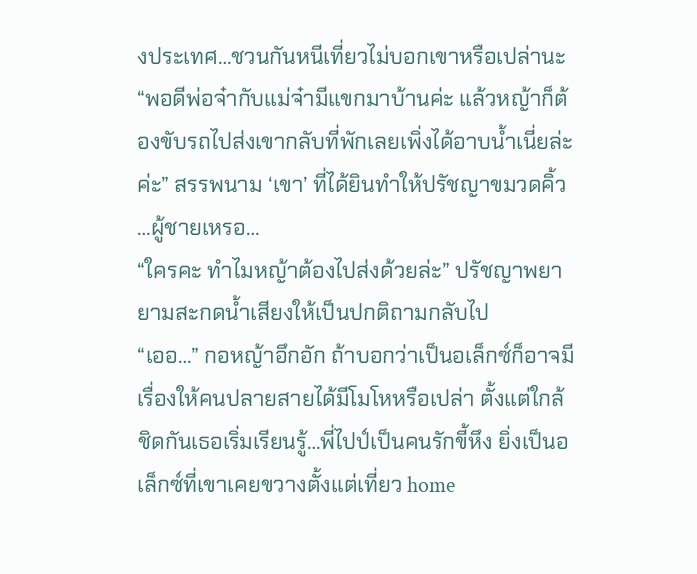งประเทศ…ชวนกันหนีเที่ยวไม่บอกเขาหรือเปล่านะ
“พอดีพ่อจ๋ากับแม่จ๋ามีแขกมาบ้านค่ะ แล้วหญ้าก็ต้องขับรถไปส่งเขากลับที่พักเลยเพิ่งได้อาบน้ำเนี่ยล่ะค่ะ” สรรพนาม ‘เขา’ ที่ได้ยินทำให้ปรัชญาขมวดคิ้ว …ผู้ชายเหรอ…
“ใครคะ ทำไมหญ้าต้องไปส่งด้วยล่ะ” ปรัชญาพยายามสะกดน้ำเสียงให้เป็นปกติถามกลับไป
“เออ…” กอหญ้าอึกอัก ถ้าบอกว่าเป็นอเล็กซ์ก็อาจมีเรื่องให้คนปลายสายได้มีโมโหหรือเปล่า ตั้งแต่ใกล้ชิดกันเธอเริ่มเรียนรู้…พี่ไปป์เป็นคนรักขี้หึง ยิ่งเป็นอเล็กซ์ที่เขาเคยขวางตั้งแต่เที่ยว home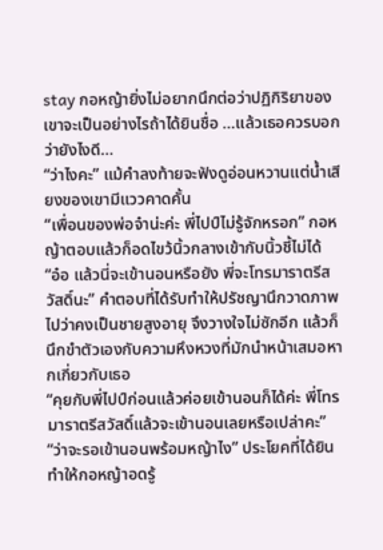stay กอหญ้ายิ่งไม่อยากนึกต่อว่าปฏิกิริยาของเขาจะเป็นอย่างไรถ้าได้ยินชื่อ …แล้วเธอควรบอกว่ายังไงดี…
“ว่าไงคะ” แม้คำลงท้ายจะฟังดูอ่อนหวานแต่น้ำเสียงของเขามีแววคาดคั้น
“เพื่อนของพ่อจ๋าน่ะค่ะ พี่ไปป์ไม่รู้จักหรอก” กอหญ้าตอบแล้วก็อดไขว้นิ้วกลางเข้ากับนิ้วชี้ไม่ได้
“อ๋อ แล้วนี่จะเข้านอนหรือยัง พี่จะโทรมาราตรีสวัสดิ์นะ” คำตอบที่ได้รับทำให้ปรัชญานึกวาดภาพไปว่าคงเป็นชายสูงอายุ จึงวางใจไม่ซักอีก แล้วก็นึกขำตัวเองกับความหึงหวงที่มักนำหน้าเสมอหากเกี่ยวกับเธอ
“คุยกับพี่ไปป์ก่อนแล้วค่อยเข้านอนก็ได้ค่ะ พี่โทรมาราตรีสวัสดิ์แล้วจะเข้านอนเลยหรือเปล่าคะ”
“ว่าจะรอเข้านอนพร้อมหญ้าไง” ประโยคที่ได้ยินทำให้กอหญ้าอดรู้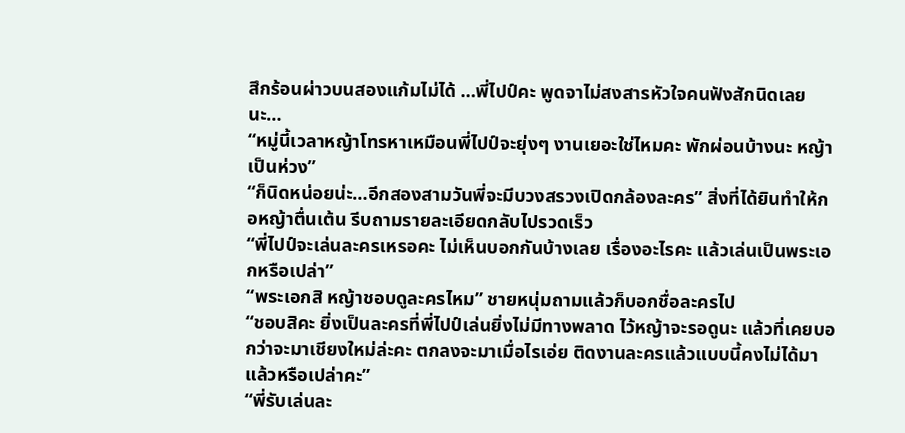สึกร้อนผ่าวบนสองแก้มไม่ได้ …พี่ไปป์คะ พูดจาไม่สงสารหัวใจคนฟังสักนิดเลยนะ…
“หมู่นี้เวลาหญ้าโทรหาเหมือนพี่ไปป์จะยุ่งๆ งานเยอะใช่ไหมคะ พักผ่อนบ้างนะ หญ้าเป็นห่วง”
“ก็นิดหน่อยน่ะ…อีกสองสามวันพี่จะมีบวงสรวงเปิดกล้องละคร” สิ่งที่ได้ยินทำให้กอหญ้าตื่นเต้น รีบถามรายละเอียดกลับไปรวดเร็ว
“พี่ไปป์จะเล่นละครเหรอคะ ไม่เห็นบอกกันบ้างเลย เรื่องอะไรคะ แล้วเล่นเป็นพระเอกหรือเปล่า”
“พระเอกสิ หญ้าชอบดูละครไหม” ชายหนุ่มถามแล้วก็บอกชื่อละครไป
“ชอบสิคะ ยิ่งเป็นละครที่พี่ไปป์เล่นยิ่งไม่มีทางพลาด ไว้หญ้าจะรอดูนะ แล้วที่เคยบอกว่าจะมาเชียงใหม่ล่ะคะ ตกลงจะมาเมื่อไรเอ่ย ติดงานละครแล้วแบบนี้คงไม่ได้มาแล้วหรือเปล่าคะ”
“พี่รับเล่นละ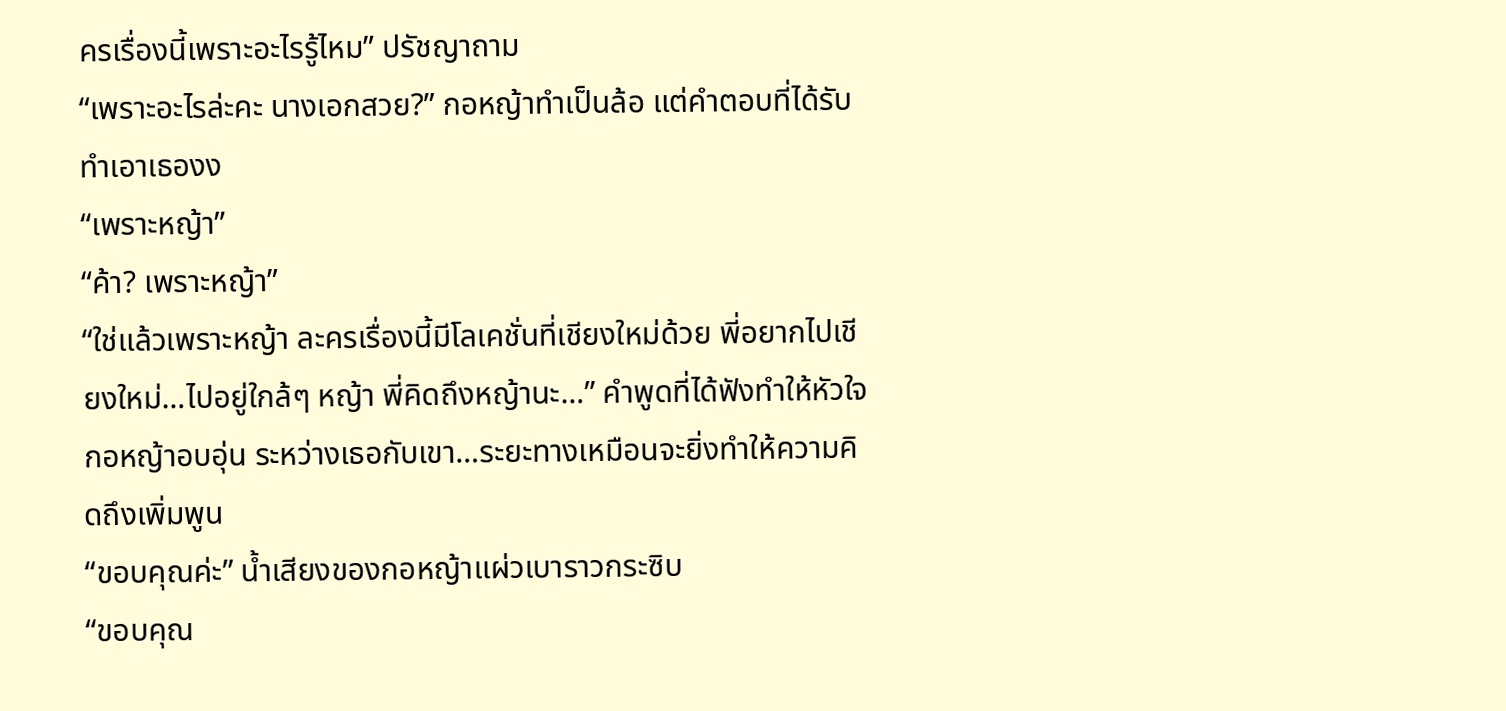ครเรื่องนี้เพราะอะไรรู้ไหม” ปรัชญาถาม
“เพราะอะไรล่ะคะ นางเอกสวย?” กอหญ้าทำเป็นล้อ แต่คำตอบที่ได้รับทำเอาเธองง
“เพราะหญ้า”
“ค้า? เพราะหญ้า”
“ใช่แล้วเพราะหญ้า ละครเรื่องนี้มีโลเคชั่นที่เชียงใหม่ด้วย พี่อยากไปเชียงใหม่…ไปอยู่ใกล้ๆ หญ้า พี่คิดถึงหญ้านะ…” คำพูดที่ได้ฟังทำให้หัวใจกอหญ้าอบอุ่น ระหว่างเธอกับเขา…ระยะทางเหมือนจะยิ่งทำให้ความคิดถึงเพิ่มพูน
“ขอบคุณค่ะ” น้ำเสียงของกอหญ้าแผ่วเบาราวกระซิบ
“ขอบคุณ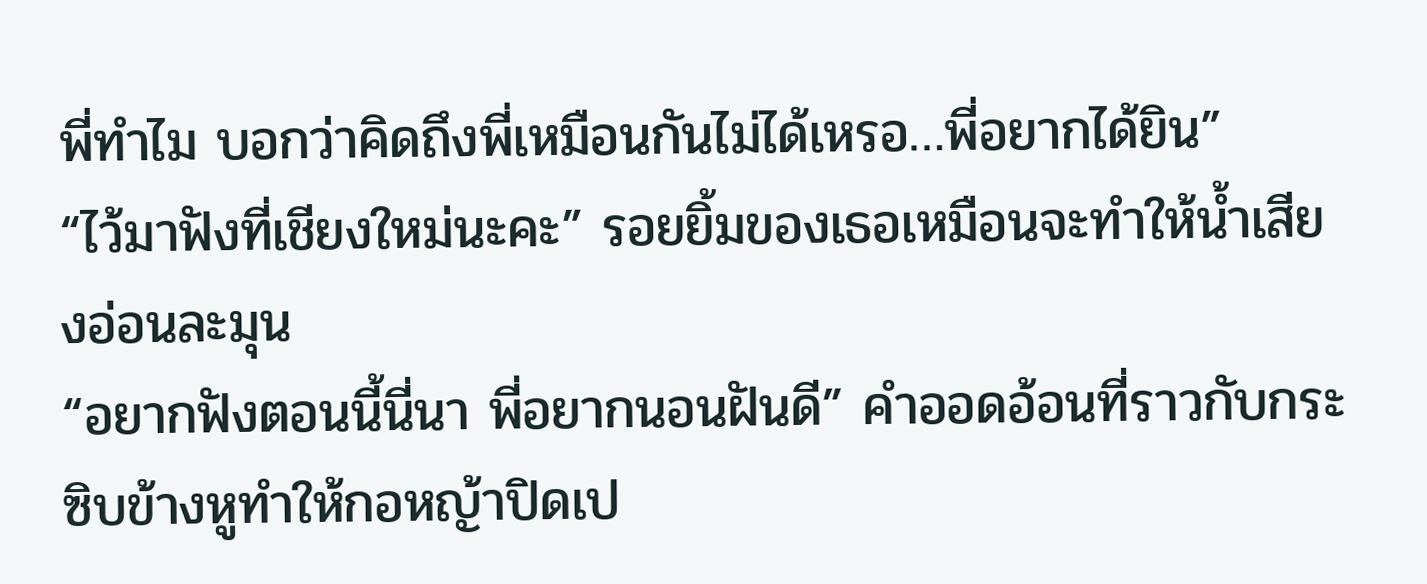พี่ทำไม บอกว่าคิดถึงพี่เหมือนกันไม่ได้เหรอ…พี่อยากได้ยิน”
“ไว้มาฟังที่เชียงใหม่นะคะ” รอยยิ้มของเธอเหมือนจะทำให้น้ำเสียงอ่อนละมุน
“อยากฟังตอนนี้นี่นา พี่อยากนอนฝันดี” คำออดอ้อนที่ราวกับกระซิบข้างหูทำให้กอหญ้าปิดเป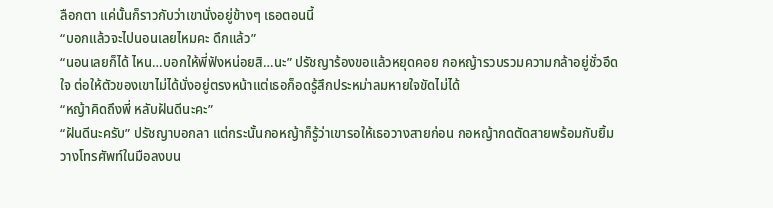ลือกตา แค่นั้นก็ราวกับว่าเขานั่งอยู่ข้างๆ เธอตอนนี้
“บอกแล้วจะไปนอนเลยไหมคะ ดึกแล้ว”
“นอนเลยก็ได้ ไหน…บอกให้พี่ฟังหน่อยสิ…นะ” ปรัชญาร้องขอแล้วหยุดคอย กอหญ้ารวบรวมความกล้าอยู่ชั่วอึดใจ ต่อให้ตัวของเขาไม่ได้นั่งอยู่ตรงหน้าแต่เธอก็อดรู้สึกประหม่าลมหายใจขัดไม่ได้
“หญ้าคิดถึงพี่ หลับฝันดีนะคะ”
“ฝันดีนะครับ” ปรัชญาบอกลา แต่กระนั้นกอหญ้าก็รู้ว่าเขารอให้เธอวางสายก่อน กอหญ้ากดตัดสายพร้อมกับยิ้ม วางโทรศัพท์ในมือลงบน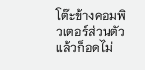โต๊ะข้างคอมพิวเตอร์ส่วนตัว แล้วก็อดไม่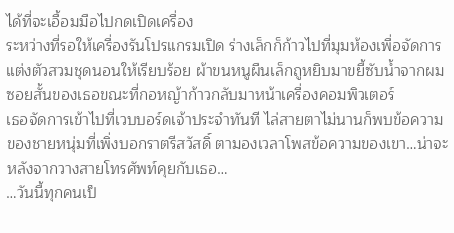ได้ที่จะเอื้อมมือไปกดเปิดเครื่อง
ระหว่างที่รอให้เครื่องรันโปรแกรมเปิด ร่างเล็กก็ก้าวไปที่มุมห้องเพื่อจัดการแต่งตัวสวมชุดนอนให้เรียบร้อย ผ้าขนหนูผืนเล็กถูหยิบมาขยี้ซับน้ำจากผมซอยสั้นของเธอขณะที่กอหญ้าก้าวกลับมาหน้าเครื่องคอมพิวเตอร์
เธอจัดการเข้าไปที่เวบบอร์ดเจ้าประจำทันที ไล่สายตาไม่นานก็พบข้อความของชายหนุ่มที่เพิ่งบอกราตรีสวัสดิ์ ตามองเวลาโพสข้อความของเขา…น่าจะหลังจากวางสายโทรศัพท์คุยกับเธอ…
…วันนี้ทุกคนเป็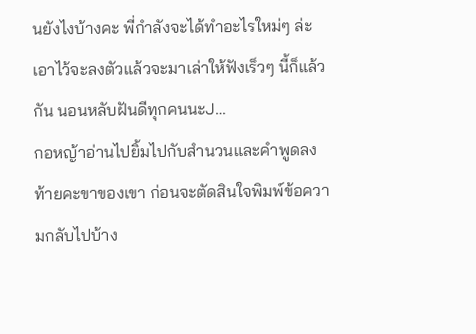นยังไงบ้างคะ พี่กำลังจะได้ทำอะไรใหม่ๆ ล่ะ เอาไว้จะลงตัวแล้วจะมาเล่าให้ฟังเร็วๆ นี้ก็แล้วกัน นอนหลับฝันดีทุกคนนะJ…
กอหญ้าอ่านไปยิ้มไปกับสำนวนและคำพูดลงท้ายคะขาของเขา ก่อนจะตัดสินใจพิมพ์ข้อความกลับไปบ้าง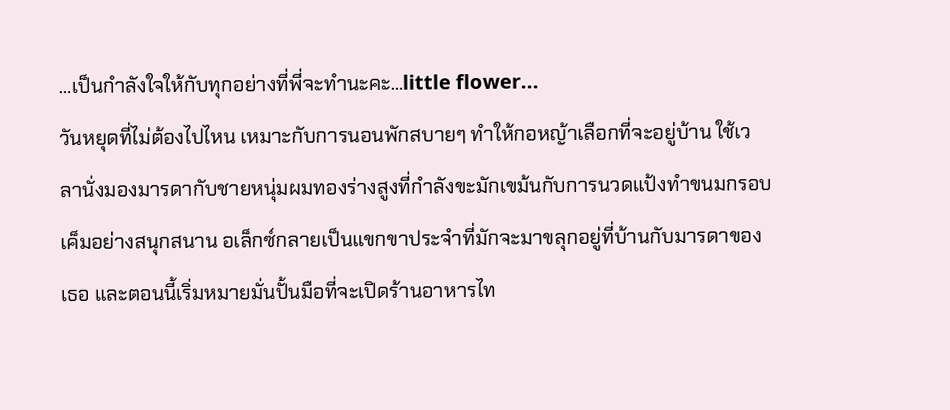…เป็นกำลังใจให้กับทุกอย่างที่พี่จะทำนะคะ…little flower...
วันหยุดที่ไม่ต้องไปไหน เหมาะกับการนอนพักสบายๆ ทำให้กอหญ้าเลือกที่จะอยู่บ้าน ใช้เวลานั่งมองมารดากับชายหนุ่มผมทองร่างสูงที่กำลังขะมักเขม้นกับการนวดแป้งทำขนมกรอบเค็มอย่างสนุกสนาน อเล็กซ์กลายเป็นแขกขาประจำที่มักจะมาขลุกอยู่ที่บ้านกับมารดาของเธอ และตอนนี้เริ่มหมายมั่นปั้นมือที่จะเปิดร้านอาหารไท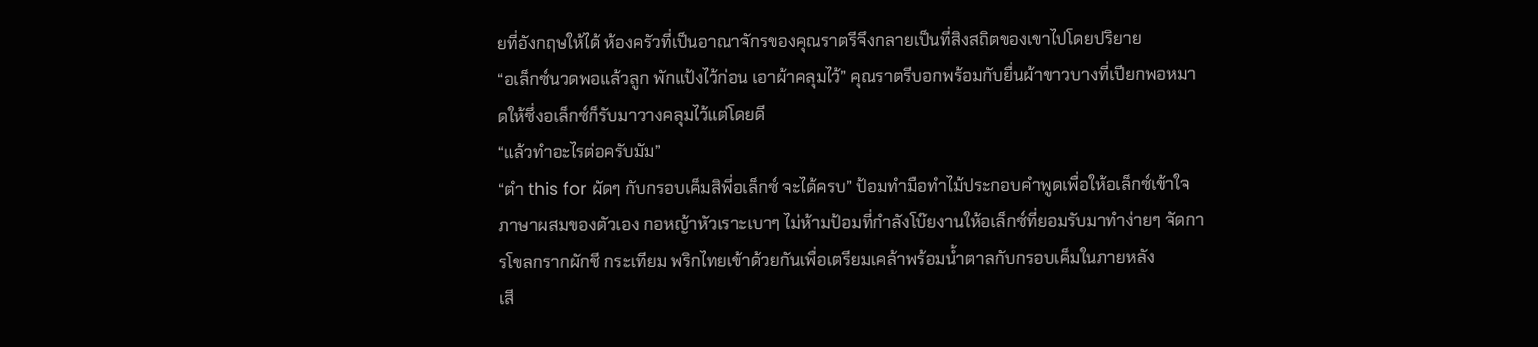ยที่อังกฤษให้ได้ ห้องครัวที่เป็นอาณาจักรของคุณราตรีจึงกลายเป็นที่สิงสถิตของเขาไปโดยปริยาย
“อเล็กซ์นวดพอแล้วลูก พักแป้งไว้ก่อน เอาผ้าคลุมไว้” คุณราตรีบอกพร้อมกับยื่นผ้าขาวบางที่เปียกพอหมาดให้ซึ่งอเล็กซ์ก็รับมาวางคลุมไว้แต่โดยดี
“แล้วทำอะไรต่อครับมัม”
“ตำ this for ผัดๆ กับกรอบเค็มสิพี่อเล็กซ์ จะได้ครบ” ป้อมทำมือทำไม้ประกอบคำพูดเพื่อให้อเล็กซ์เข้าใจภาษาผสมของตัวเอง กอหญ้าหัวเราะเบาๆ ไม่ห้ามป้อมที่กำลังโบ๊ยงานให้อเล็กซ์ที่ยอมรับมาทำง่ายๆ จัดการโขลกรากผักชี กระเทียม พริกไทยเข้าด้วยกันเพื่อเตรียมเคล้าพร้อมน้ำตาลกับกรอบเค็มในภายหลัง
เสี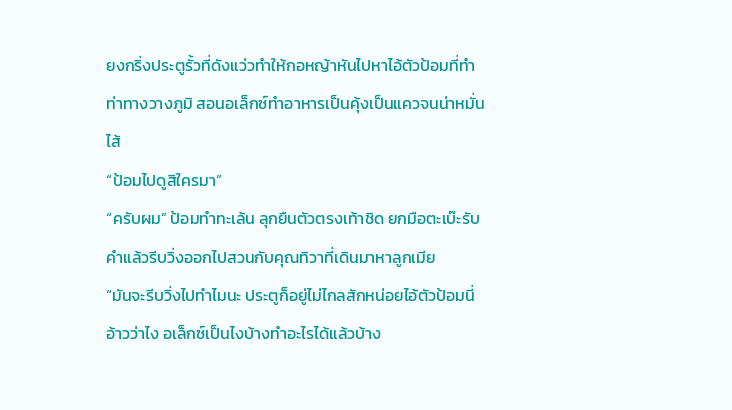ยงกริ่งประตูรั้วที่ดังแว่วทำให้กอหญ้าหันไปหาไอ้ตัวป้อมที่ทำท่าทางวางภูมิ สอนอเล็กซ์ทำอาหารเป็นคุ้งเป็นแควจนน่าหมั่นไส้
“ป้อมไปดูสิใครมา”
“ครับผม” ป้อมทำทะเล้น ลุกยืนตัวตรงเท้าชิด ยกมือตะเบ๊ะรับคำแล้วรีบวิ่งออกไปสวนกับคุณทิวาที่เดินมาหาลูกเมีย
“มันจะรีบวิ่งไปทำไมนะ ประตูก็อยู่ไม่ไกลสักหน่อยไอ้ตัวป้อมนี่ อ้าวว่าไง อเล็กซ์เป็นไงบ้างทำอะไรได้แล้วบ้าง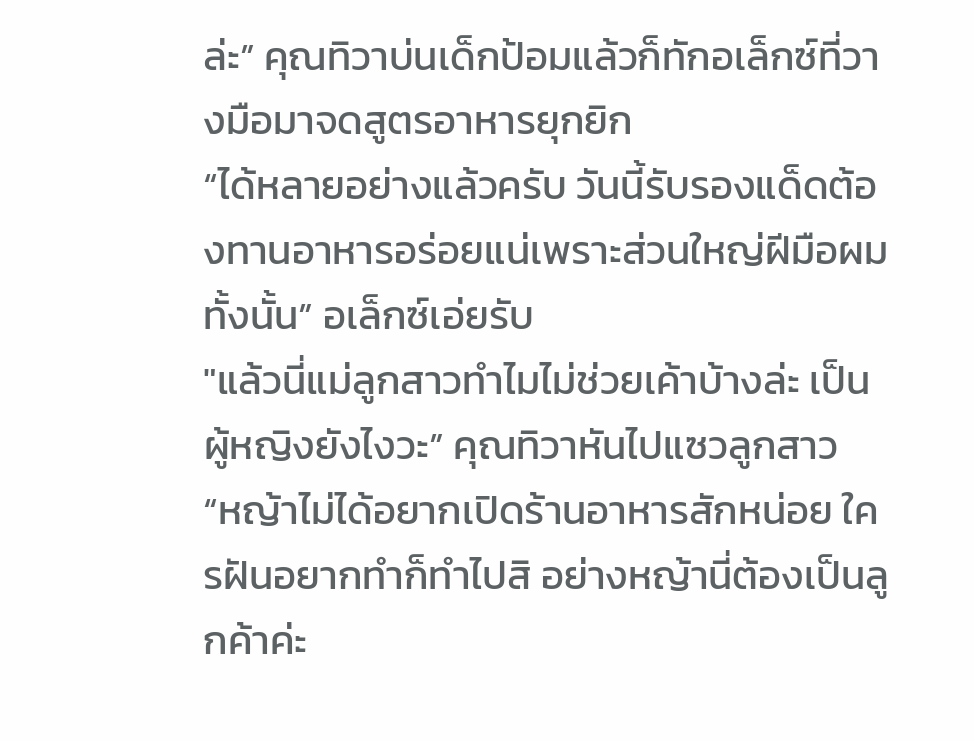ล่ะ” คุณทิวาบ่นเด็กป้อมแล้วก็ทักอเล็กซ์ที่วางมือมาจดสูตรอาหารยุกยิก
“ได้หลายอย่างแล้วครับ วันนี้รับรองแด็ดต้องทานอาหารอร่อยแน่เพราะส่วนใหญ่ฝีมือผมทั้งนั้น” อเล็กซ์เอ่ยรับ
"แล้วนี่แม่ลูกสาวทำไมไม่ช่วยเค้าบ้างล่ะ เป็นผู้หญิงยังไงวะ” คุณทิวาหันไปแซวลูกสาว
“หญ้าไม่ได้อยากเปิดร้านอาหารสักหน่อย ใครฝันอยากทำก็ทำไปสิ อย่างหญ้านี่ต้องเป็นลูกค้าค่ะ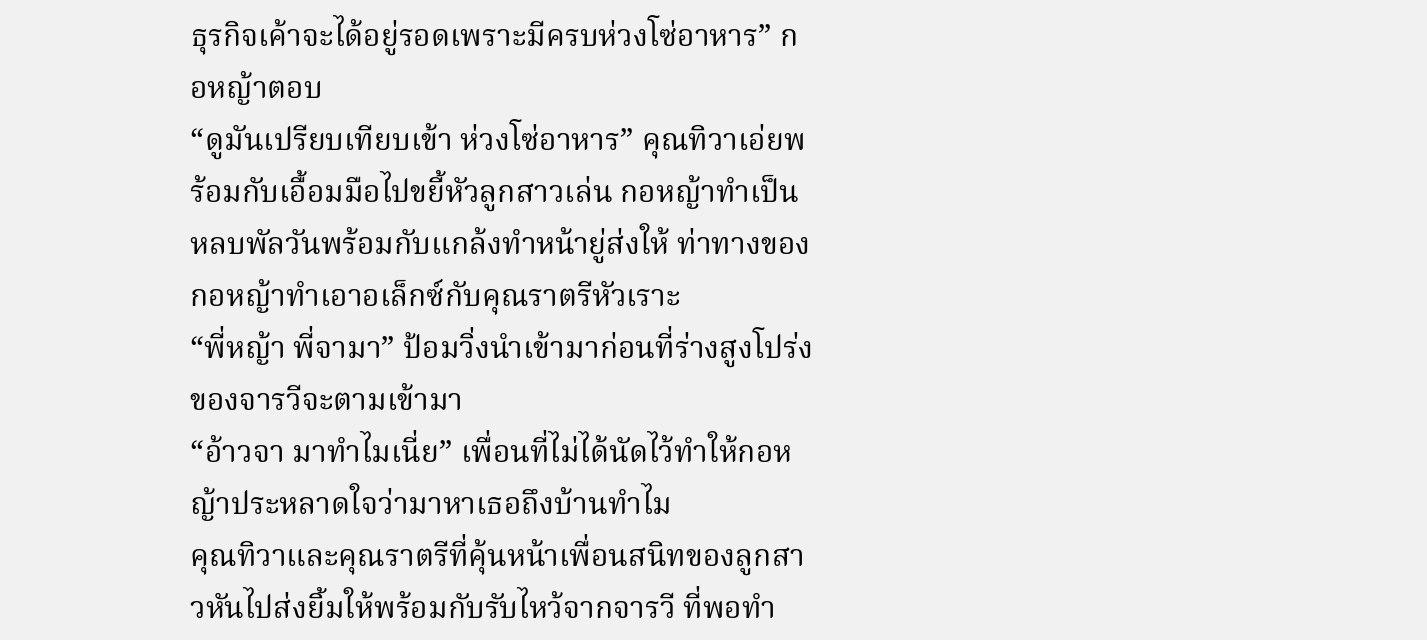ธุรกิจเค้าจะได้อยู่รอดเพราะมีครบห่วงโซ่อาหาร” กอหญ้าตอบ
“ดูมันเปรียบเทียบเข้า ห่วงโซ่อาหาร” คุณทิวาเอ่ยพร้อมกับเอื้อมมือไปขยี้หัวลูกสาวเล่น กอหญ้าทำเป็นหลบพัลวันพร้อมกับแกล้งทำหน้ายู่ส่งให้ ท่าทางของกอหญ้าทำเอาอเล็กซ์กับคุณราตรีหัวเราะ
“พี่หญ้า พี่จามา” ป้อมวิ่งนำเข้ามาก่อนที่ร่างสูงโปร่งของจารวีจะตามเข้ามา
“อ้าวจา มาทำไมเนี่ย” เพื่อนที่ไม่ได้นัดไว้ทำให้กอหญ้าประหลาดใจว่ามาหาเธอถึงบ้านทำไม
คุณทิวาและคุณราตรีที่คุ้นหน้าเพื่อนสนิทของลูกสาวหันไปส่งยิ้มให้พร้อมกับรับไหว้จากจารวี ที่พอทำ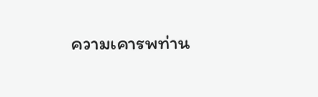ความเคารพท่าน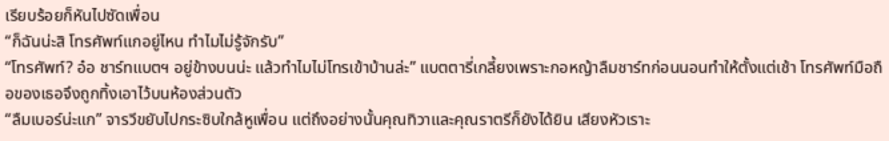เรียบร้อยก็หันไปซัดเพื่อน
“ก็ฉันน่ะสิ โทรศัพท์แกอยู่ไหน ทำไมไม่รู้จักรับ”
“โทรศัพท์? อ๋อ ชาร์ทแบตฯ อยู่ข้างบนน่ะ แล้วทำไมไม่โทรเข้าบ้านล่ะ” แบตตารี่เกลี้ยงเพราะกอหญ้าลืมชาร์ทก่อนนอนทำให้ตั้งแต่เช้า โทรศัพท์มือถือของเธอจึงถูกทิ้งเอาไว้บนห้องส่วนตัว
“ลืมเบอร์น่ะแก” จารวีขยับไปกระซิบใกล้หูเพื่อน แต่ถึงอย่างนั้นคุณทิวาและคุณราตรีก็ยังได้ยิน เสียงหัวเราะ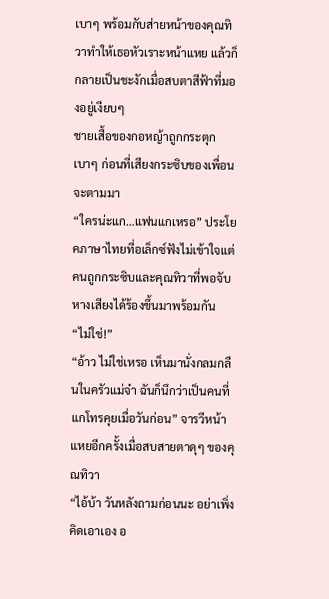เบาๆ พร้อมกับส่ายหน้าของคุณทิวาทำให้เธอหัวเราะหน้าแหย แล้วก็กลายเป็นชะงักเมื่อสบตาสีฟ้าที่มองอยู่เงียบๆ
ชายเสื้อของกอหญ้าถูกกระตุกเบาๆ ก่อนที่เสียงกระซิบของเพื่อนจะตามมา
“ใครน่ะแก…แฟนแกเหรอ” ประโยคภาษาไทยที่อเล็กซ์ฟังไม่เข้าใจแต่คนถูกกระซิบและคุณทิวาที่พอจับหางเสียงได้ร้องขึ้นมาพร้อมกัน
“ไม่ใช่!”
“อ้าว ไม่ใช่เหรอ เห็นมานั่งกลมกลืนในครัวแม่จ๋า ฉันก็นึกว่าเป็นคนที่แกโทรคุยเมื่อวันก่อน” จารวีหน้าแหยอีกครั้งเมื่อสบสายตาดุๆ ของคุณทิวา
“ไอ้บ้า วันหลังถามก่อนนะ อย่าเพิ่งคิดเอาเอง อ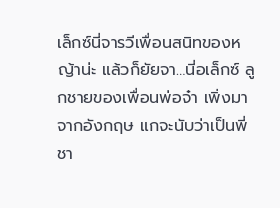เล็กซ์นี่จารวีเพื่อนสนิทของหญ้าน่ะ แล้วก็ยัยจา…นี่อเล็กซ์ ลูกชายของเพื่อนพ่อจ๋า เพิ่งมาจากอังกฤษ แกจะนับว่าเป็นพี่ชา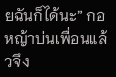ยฉันก็ได้นะ” กอหญ้าบ่นเพื่อนแล้วจึง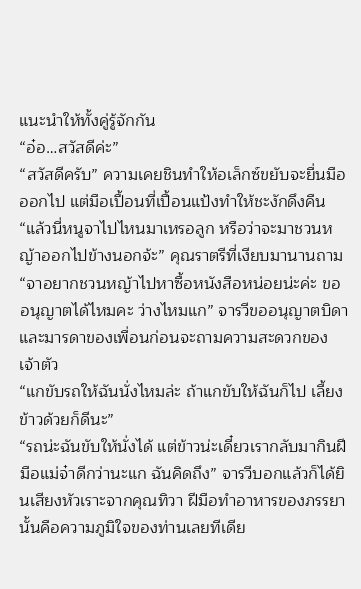แนะนำให้ทั้งคู่รู้จักกัน
“อ๋อ…สวัสดีค่ะ”
“สวัสดีครับ” ความเคยชินทำให้อเล็กซ์ขยับจะยื่นมือออกไป แต่มือเปื้อนที่เปื้อนแป้งทำให้ชะงักดึงคืน
“แล้วนี่หนูจาไปไหนมาเหรอลูก หรือว่าจะมาชวนหญ้าออกไปข้างนอกจ้ะ” คุณราตรีที่เงียบมานานถาม
“จาอยากชวนหญ้าไปหาซื้อหนังสือหน่อยน่ะค่ะ ขออนุญาตได้ไหมคะ ว่างไหมแก” จารวีขออนุญาตบิดาและมารดาของเพื่อนก่อนจะถามความสะดวกของเจ้าตัว
“แกขับรถให้ฉันนั่งไหมล่ะ ถ้าแกขับให้ฉันก็ไป เลี้ยงข้าวด้วยก็ดีนะ”
“รถน่ะฉันขับให้นั่งได้ แต่ข้าวน่ะเดี๋ยวเรากลับมากินฝีมือแม่จ๋าดีกว่านะแก ฉันคิดถึง” จารวีบอกแล้วก็ได้ยินเสียงหัวเราะจากคุณทิวา ฝีมือทำอาหารของภรรยานั้นคือความภูมิใจของท่านเลยทีเดีย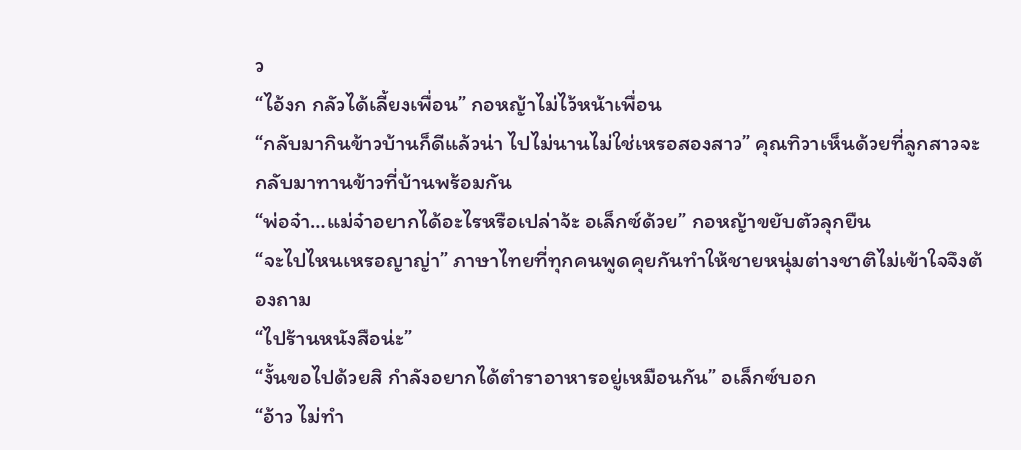ว
“ไอ้งก กลัวได้เลี้ยงเพื่อน” กอหญ้าไม่ไว้หน้าเพื่อน
“กลับมากินข้าวบ้านก็ดีแล้วน่า ไปไม่นานไม่ใช่เหรอสองสาว” คุณทิวาเห็นด้วยที่ลูกสาวจะกลับมาทานข้าวที่บ้านพร้อมกัน
“พ่อจ๋า…แม่จ๋าอยากได้อะไรหรือเปล่าจ้ะ อเล็กซ์ด้วย” กอหญ้าขยับตัวลุกยืน
“จะไปไหนเหรอญาญ่า” ภาษาไทยที่ทุกคนพูดคุยกันทำให้ชายหนุ่มต่างชาติไม่เข้าใจจึงต้องถาม
“ไปร้านหนังสือน่ะ”
“งั้นขอไปด้วยสิ กำลังอยากได้ตำราอาหารอยู่เหมือนกัน” อเล็กซ์บอก
“อ้าว ไม่ทำ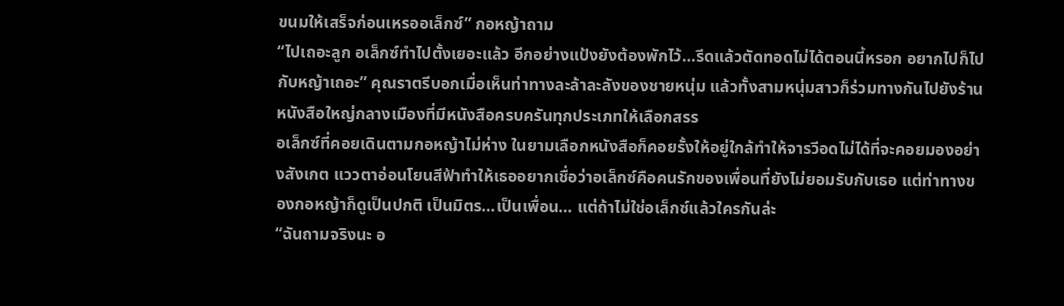ขนมให้เสร็จก่อนเหรออเล็กซ์” กอหญ้าถาม
“ไปเถอะลูก อเล็กซ์ทำไปตั้งเยอะแล้ว อีกอย่างแป้งยังต้องพักไว้…รีดแล้วตัดทอดไม่ได้ตอนนี้หรอก อยากไปก็ไปกับหญ้าเถอะ” คุณราตรีบอกเมื่อเห็นท่าทางละล้าละลังของชายหนุ่ม แล้วทั้งสามหนุ่มสาวก็ร่วมทางกันไปยังร้านหนังสือใหญ่กลางเมืองที่มีหนังสือครบครันทุกประเภทให้เลือกสรร
อเล็กซ์ที่คอยเดินตามกอหญ้าไม่ห่าง ในยามเลือกหนังสือก็คอยรั้งให้อยู่ใกล้ทำให้จารวีอดไม่ได้ที่จะคอยมองอย่างสังเกต แววตาอ่อนโยนสีฟ้าทำให้เธออยากเชื่อว่าอเล็กซ์คือคนรักของเพื่อนที่ยังไม่ยอมรับกับเธอ แต่ท่าทางของกอหญ้าก็ดูเป็นปกติ เป็นมิตร…เป็นเพื่อน… แต่ถ้าไม่ใช่อเล็กซ์แล้วใครกันล่ะ
“ฉันถามจริงนะ อ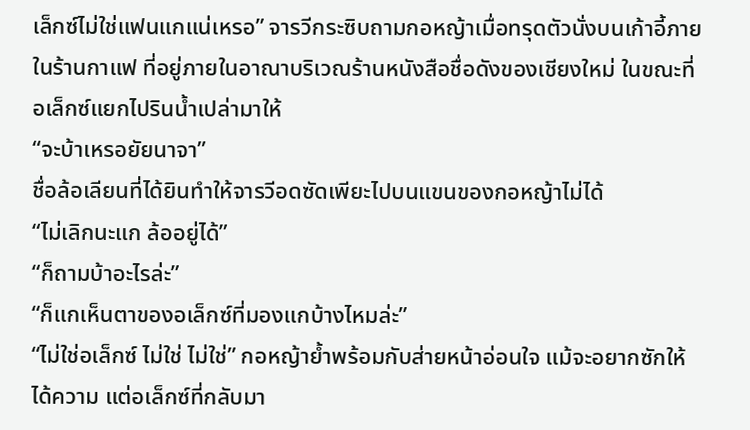เล็กซ์ไม่ใช่แฟนแกแน่เหรอ” จารวีกระซิบถามกอหญ้าเมื่อทรุดตัวนั่งบนเก้าอี้ภายในร้านกาแฟ ที่อยู่ภายในอาณาบริเวณร้านหนังสือชื่อดังของเชียงใหม่ ในขณะที่อเล็กซ์แยกไปรินน้ำเปล่ามาให้
“จะบ้าเหรอยัยนาจา”
ชื่อล้อเลียนที่ได้ยินทำให้จารวีอดซัดเพียะไปบนแขนของกอหญ้าไม่ได้
“ไม่เลิกนะแก ล้ออยู่ได้”
“ก็ถามบ้าอะไรล่ะ”
“ก็แกเห็นตาของอเล็กซ์ที่มองแกบ้างไหมล่ะ”
“ไม่ใช่อเล็กซ์ ไม่ใช่ ไม่ใช่” กอหญ้าย้ำพร้อมกับส่ายหน้าอ่อนใจ แม้จะอยากซักให้ได้ความ แต่อเล็กซ์ที่กลับมา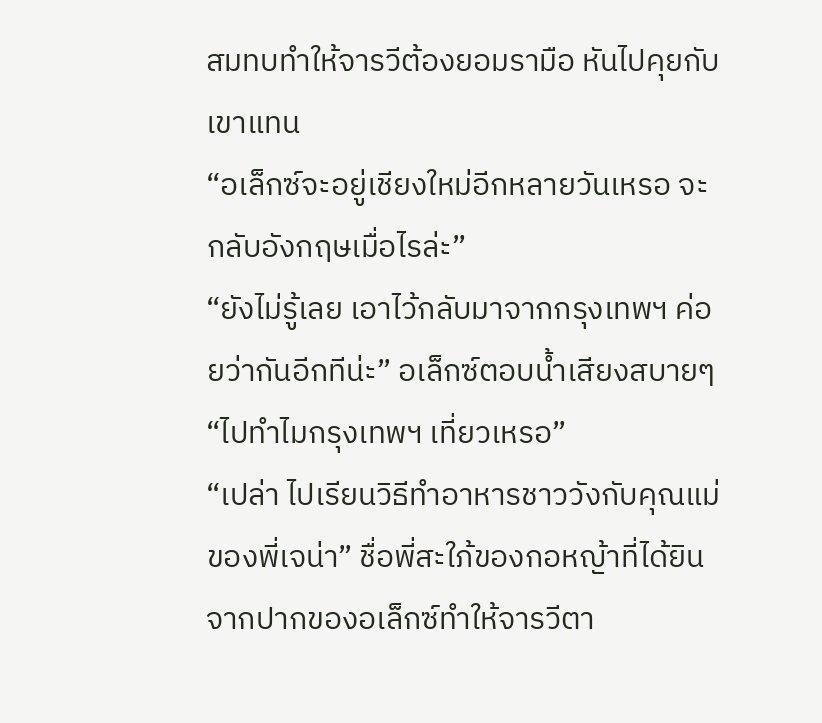สมทบทำให้จารวีต้องยอมรามือ หันไปคุยกับเขาแทน
“อเล็กซ์จะอยู่เชียงใหม่อีกหลายวันเหรอ จะกลับอังกฤษเมื่อไรล่ะ”
“ยังไม่รู้เลย เอาไว้กลับมาจากกรุงเทพฯ ค่อยว่ากันอีกทีน่ะ” อเล็กซ์ตอบน้ำเสียงสบายๆ
“ไปทำไมกรุงเทพฯ เที่ยวเหรอ”
“เปล่า ไปเรียนวิธีทำอาหารชาววังกับคุณแม่ของพี่เจน่า” ชื่อพี่สะใภ้ของกอหญ้าที่ได้ยินจากปากของอเล็กซ์ทำให้จารวีตา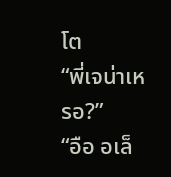โต
“พี่เจน่าเหรอ?”
“อือ อเล็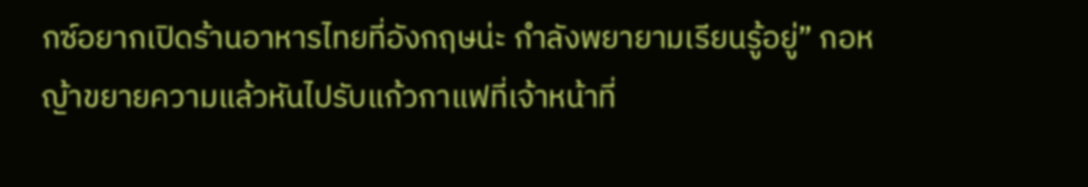กซ์อยากเปิดร้านอาหารไทยที่อังกฤษน่ะ กำลังพยายามเรียนรู้อยู่” กอหญ้าขยายความแล้วหันไปรับแก้วกาแฟที่เจ้าหน้าที่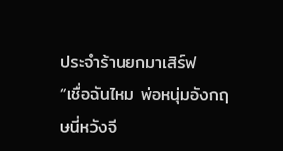ประจำร้านยกมาเสิร์ฟ
“เชื่อฉันไหม พ่อหนุ่มอังกฤษนี่หวังจี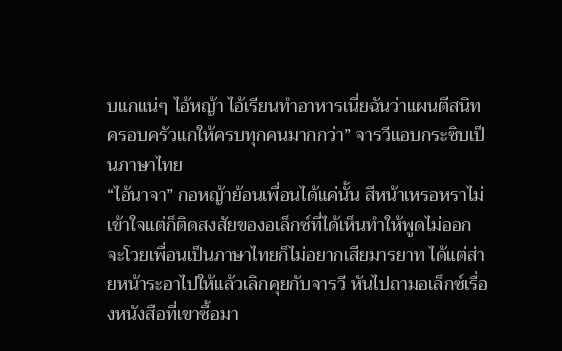บแกแน่ๆ ไอ้หญ้า ไอ้เรียนทำอาหารเนี่ยฉันว่าแผนตีสนิทครอบครัวแกให้ครบทุกคนมากกว่า” จารวีแอบกระซิบเป็นภาษาไทย
“ไอ้นาจา” กอหญ้าย้อนเพื่อนได้แค่นั้น สีหน้าเหรอหราไม่เข้าใจแต่ก็ติดสงสัยของอเล็กซ์ที่ได้เห็นทำให้พูดไม่ออก จะโวยเพื่อนเป็นภาษาไทยก็ไม่อยากเสียมารยาท ได้แต่ส่ายหน้าระอาไปให้แล้วเลิกคุยกับจารวี หันไปถามอเล็กซ์เรื่องหนังสือที่เขาซื้อมา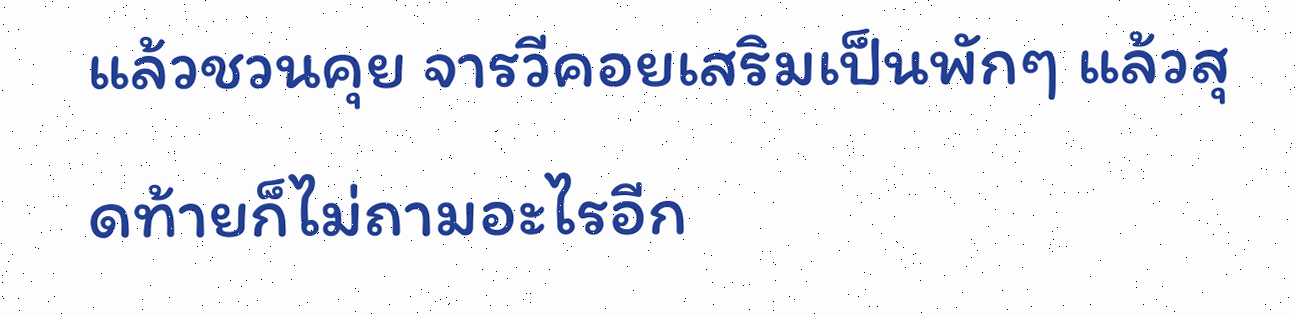แล้วชวนคุย จารวีคอยเสริมเป็นพักๆ แล้วสุดท้ายก็ไม่ถามอะไรอีก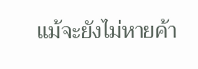แม้จะยังไม่หายค้า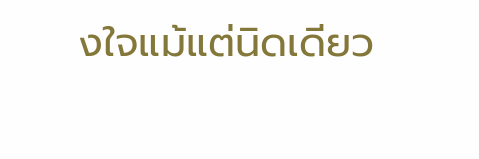งใจแม้แต่นิดเดียว